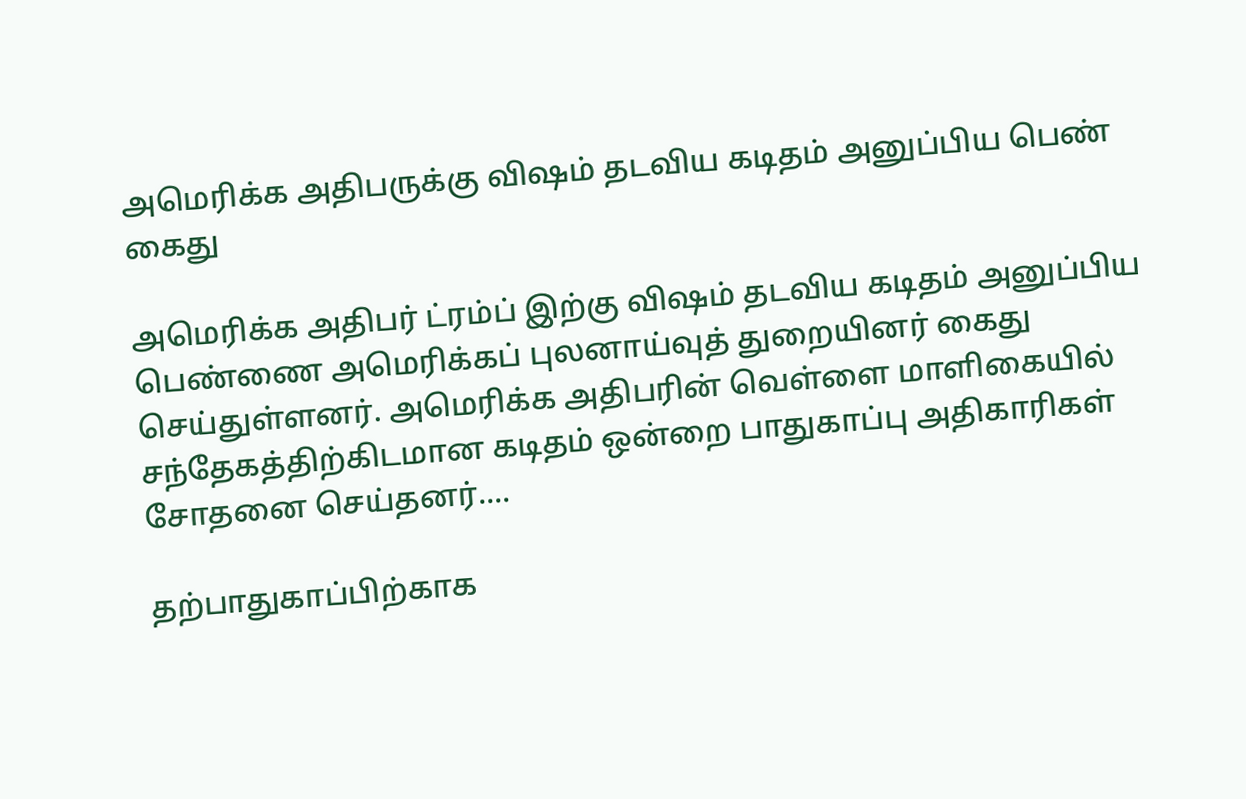அமெரிக்க அதிபருக்கு விஷம் தடவிய கடிதம் அனுப்பிய பெண் கைது

அமெரிக்க அதிபர் ட்ரம்ப் இற்கு விஷம் தடவிய கடிதம் அனுப்பிய பெண்ணை அமெரிக்கப் புலனாய்வுத் துறையினர் கைது செய்துள்ளனர். அமெரிக்க அதிபரின் வெள்ளை மாளிகையில் சந்தேகத்திற்கிடமான கடிதம் ஒன்றை பாதுகாப்பு அதிகாரிகள் சோதனை செய்தனர்....

தற்பாதுகாப்பிற்காக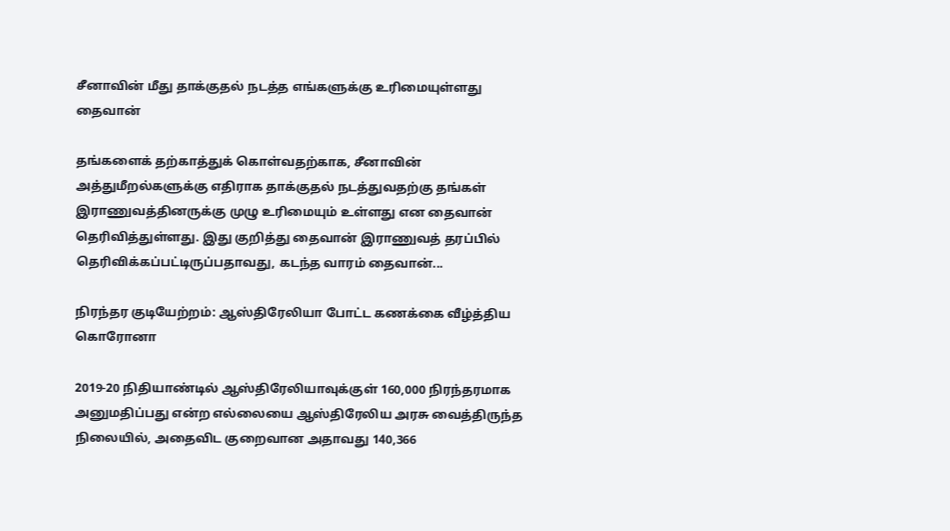சீனாவின் மீது தாக்குதல் நடத்த எங்களுக்கு உரிமையுள்ளது தைவான்

தங்களைக் தற்காத்துக் கொள்வதற்காக, சீனாவின் அத்துமீறல்களுக்கு எதிராக தாக்குதல் நடத்துவதற்கு தங்கள் இராணுவத்தினருக்கு முழு உரிமையும் உள்ளது என தைவான் தெரிவித்துள்ளது. இது குறித்து தைவான் இராணுவத் தரப்பில் தெரிவிக்கப்பட்டிருப்பதாவது, கடந்த வாரம் தைவான்...

நிரந்தர குடியேற்றம்: ஆஸ்திரேலியா போட்ட கணக்கை வீழ்த்திய கொரோனா

2019-20 நிதியாண்டில் ஆஸ்திரேலியாவுக்குள் 160,000 நிரந்தரமாக அனுமதிப்பது என்ற எல்லையை ஆஸ்திரேலிய அரசு வைத்திருந்த நிலையில், அதைவிட குறைவான அதாவது 140,366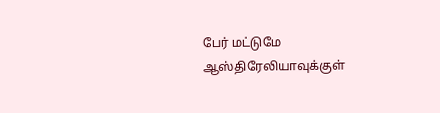பேர் மட்டுமே ஆஸ்திரேலியாவுக்குள்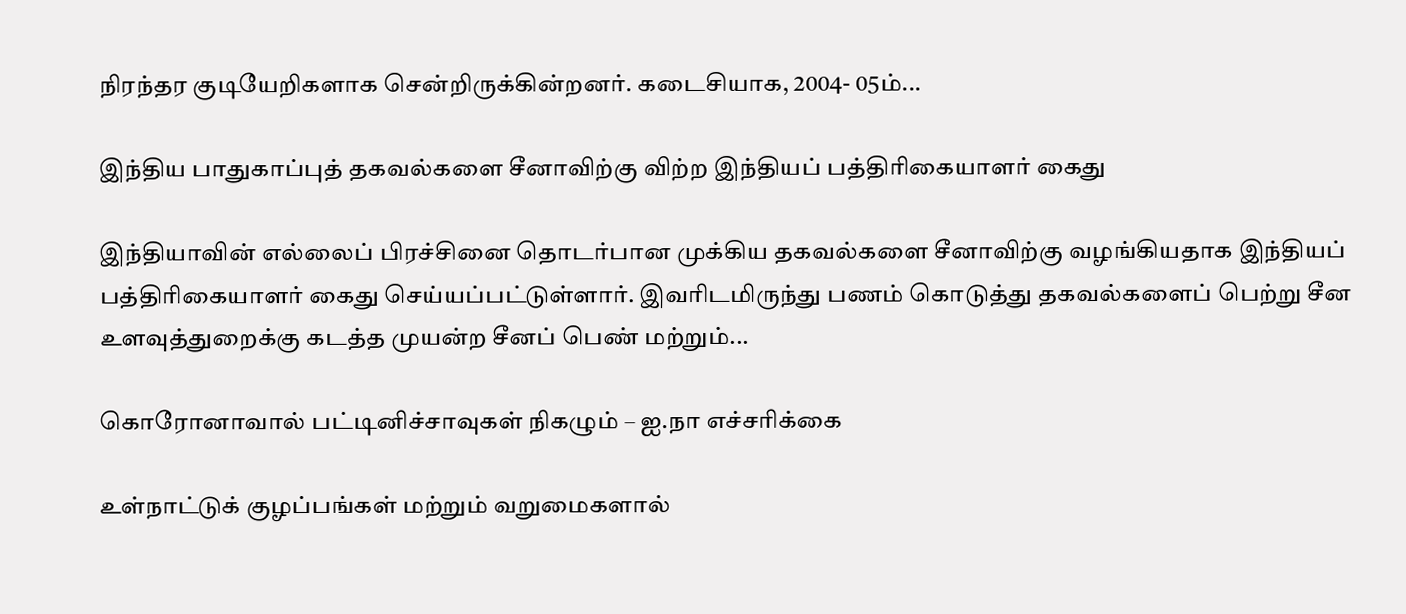நிரந்தர குடியேறிகளாக சென்றிருக்கின்றனர். கடைசியாக, 2004- 05ம்...

இந்திய பாதுகாப்புத் தகவல்களை சீனாவிற்கு விற்ற இந்தியப் பத்திரிகையாளர் கைது

இந்தியாவின் எல்லைப் பிரச்சினை தொடர்பான முக்கிய தகவல்களை சீனாவிற்கு வழங்கியதாக இந்தியப் பத்திரிகையாளர் கைது செய்யப்பட்டுள்ளார். இவரிடமிருந்து பணம் கொடுத்து தகவல்களைப் பெற்று சீன உளவுத்துறைக்கு கடத்த முயன்ற சீனப் பெண் மற்றும்...

கொரோனாவால் பட்டினிச்சாவுகள் நிகழும் – ஐ.நா எச்சரிக்கை

உள்நாட்டுக் குழப்பங்கள் மற்றும் வறுமைகளால்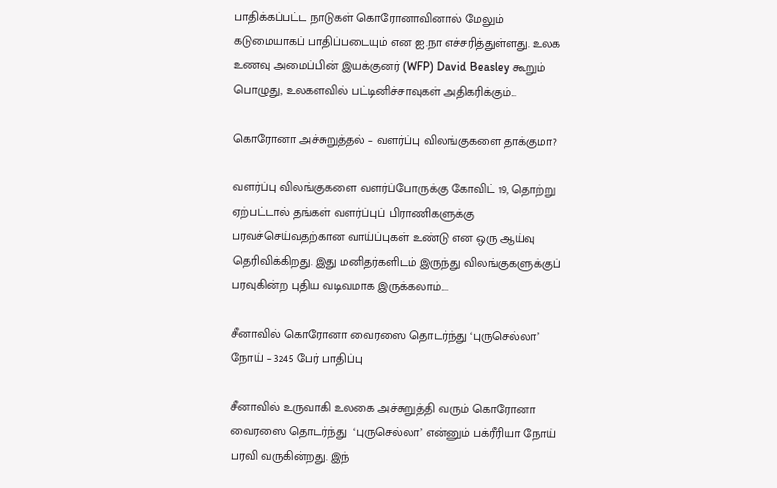பாதிக்கப்பட்ட நாடுகள் கொரோனாவினால் மேலும் கடுமையாகப் பாதிப்படையும் என ஐ.நா எச்சரித்துள்ளது. உலக உணவு அமைப்பின் இயக்குனர் (WFP) David Beasley கூறும் பொழுது, உலகளவில் பட்டினிச்சாவுகள் அதிகரிக்கும்...

கொரோனா அச்சுறுத்தல் – வளர்ப்பு விலங்குகளை தாக்குமா?

வளர்ப்பு விலங்குகளை வளர்ப்போருக்கு கோவிட் 19, தொற்று ஏற்பட்டால் தங்கள் வளர்ப்புப் பிராணிகளுக்கு பரவச்செய்வதற்கான வாய்ப்புகள் உண்டு என ஒரு ஆய்வு தெரிவிக்கிறது. இது மனிதர்களிடம் இருந்து விலங்குகளுக்குப் பரவுகின்ற புதிய வடிவமாக இருக்கலாம்....

சீனாவில் கொரோனா வைரஸை தொடர்ந்து ‘புருசெல்லா’ நோய் – 3245 பேர் பாதிப்பு

சீனாவில் உருவாகி உலகை அச்சுறுத்தி வரும் கொரோனா வைரஸை தொடர்ந்து  ‘புருசெல்லா’ என்னும் பக்ரீரியா நோய் பரவி வருகின்றது. இந்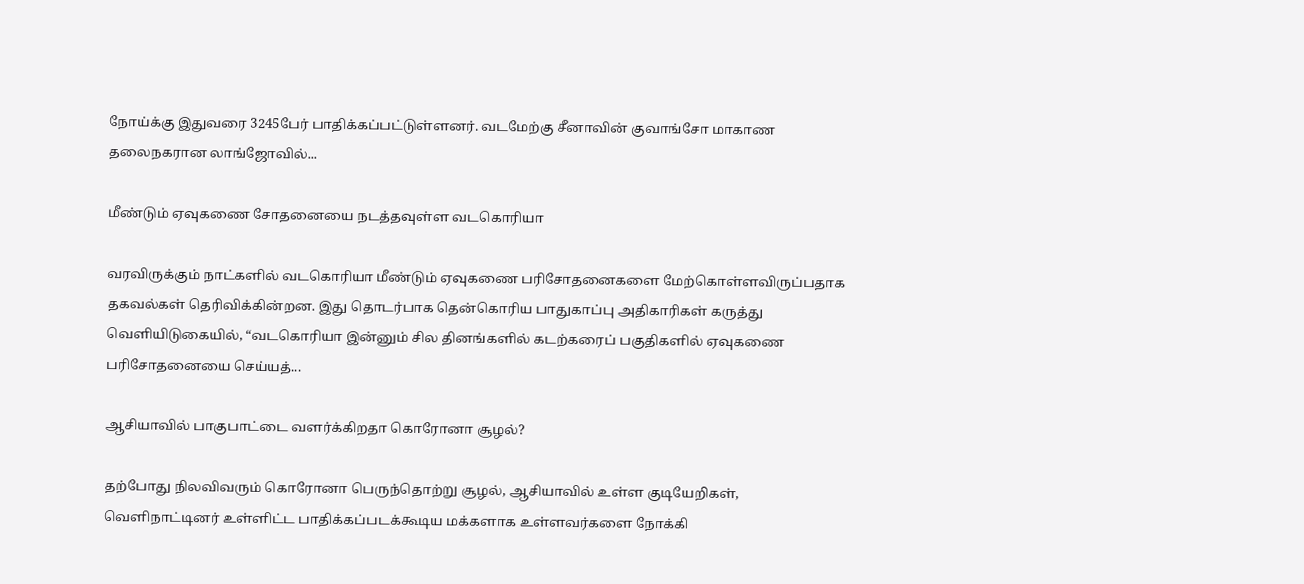நோய்க்கு இதுவரை 3245பேர் பாதிக்கப்பட்டுள்ளனர். வடமேற்கு சீனாவின் குவாங்சோ மாகாண தலைநகரான லாங்ஜோவில்...

மீண்டும் ஏவுகணை சோதனையை நடத்தவுள்ள வடகொரியா

வரவிருக்கும் நாட்களில் வடகொரியா மீண்டும் ஏவுகணை பரிசோதனைகளை மேற்கொள்ளவிருப்பதாக தகவல்கள் தெரிவிக்கின்றன. இது தொடர்பாக தென்கொரிய பாதுகாப்பு அதிகாரிகள் கருத்து வெளியிடுகையில், “வடகொரியா இன்னும் சில தினங்களில் கடற்கரைப் பகுதிகளில் ஏவுகணை பரிசோதனையை செய்யத்...

ஆசியாவில் பாகுபாட்டை வளர்க்கிறதா கொரோனா சூழல்?

தற்போது நிலவிவரும் கொரோனா பெருந்தொற்று சூழல், ஆசியாவில் உள்ள குடியேறிகள், வெளிநாட்டினர் உள்ளிட்ட பாதிக்கப்படக்கூடிய மக்களாக உள்ளவர்களை நோக்கி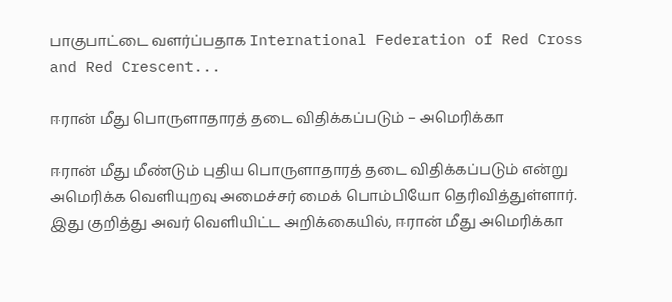பாகுபாட்டை வளர்ப்பதாக International Federation of Red Cross and Red Crescent...

ஈரான் மீது பொருளாதாரத் தடை விதிக்கப்படும் – அமெரிக்கா

ஈரான் மீது மீண்டும் புதிய பொருளாதாரத் தடை விதிக்கப்படும் என்று அமெரிக்க வெளியுறவு அமைச்சர் மைக் பொம்பியோ தெரிவித்துள்ளார். இது குறித்து அவர் வெளியிட்ட அறிக்கையில், ஈரான் மீது அமெரிக்கா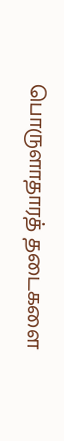பொருளாதாரத் தடைகளை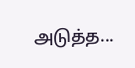அடுத்த...